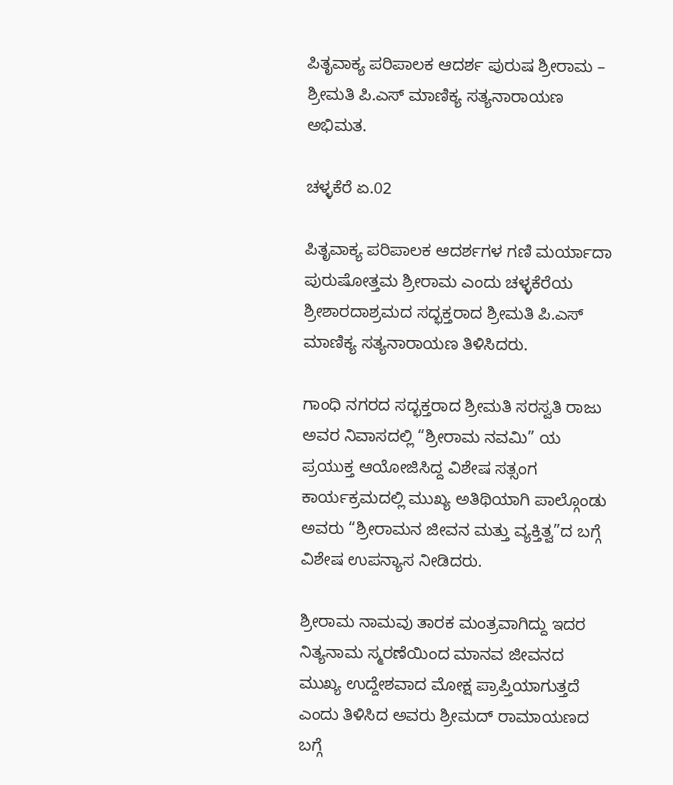ಪಿತೃವಾಕ್ಯ ಪರಿಪಾಲಕ ಆದರ್ಶ ಪುರುಷ ಶ್ರೀರಾಮ – ಶ್ರೀಮತಿ ಪಿ.ಎಸ್ ಮಾಣಿಕ್ಯ ಸತ್ಯನಾರಾಯಣ ಅಭಿಮತ.

ಚಳ್ಳಕೆರೆ ಏ.02

ಪಿತೃವಾಕ್ಯ ಪರಿಪಾಲಕ ಆದರ್ಶಗಳ ಗಣಿ ಮರ್ಯಾದಾ ಪುರುಷೋತ್ತಮ ಶ್ರೀರಾಮ ಎಂದು ಚಳ್ಳಕೆರೆಯ ಶ್ರೀಶಾರದಾಶ್ರಮದ ಸದ್ಭಕ್ತರಾದ ಶ್ರೀಮತಿ ಪಿ.ಎಸ್ ಮಾಣಿಕ್ಯ ಸತ್ಯನಾರಾಯಣ ತಿಳಿಸಿದರು.

ಗಾಂಧಿ ನಗರದ ಸದ್ಭಕ್ತರಾದ ಶ್ರೀಮತಿ ಸರಸ್ವತಿ ರಾಜು ಅವರ ನಿವಾಸದಲ್ಲಿ “ಶ್ರೀರಾಮ ನವಮಿ” ಯ ಪ್ರಯುಕ್ತ ಆಯೋಜಿಸಿದ್ದ ವಿಶೇಷ ಸತ್ಸಂಗ ಕಾರ್ಯಕ್ರಮದಲ್ಲಿ ಮುಖ್ಯ ಅತಿಥಿಯಾಗಿ ಪಾಲ್ಗೊಂಡು ಅವರು “ಶ್ರೀರಾಮನ ಜೀವನ ಮತ್ತು ವ್ಯಕ್ತಿತ್ವ”ದ ಬಗ್ಗೆ ವಿಶೇಷ ಉಪನ್ಯಾಸ ನೀಡಿದರು.

ಶ್ರೀರಾಮ ನಾಮವು ತಾರಕ ಮಂತ್ರವಾಗಿದ್ದು ಇದರ ನಿತ್ಯನಾಮ ಸ್ಮರಣೆಯಿಂದ ಮಾನವ ಜೀವನದ ಮುಖ್ಯ ಉದ್ದೇಶವಾದ ಮೋಕ್ಷ ಪ್ರಾಪ್ತಿಯಾಗುತ್ತದೆ ಎಂದು ತಿಳಿಸಿದ ಅವರು ಶ್ರೀಮದ್ ರಾಮಾಯಣದ ಬಗ್ಗೆ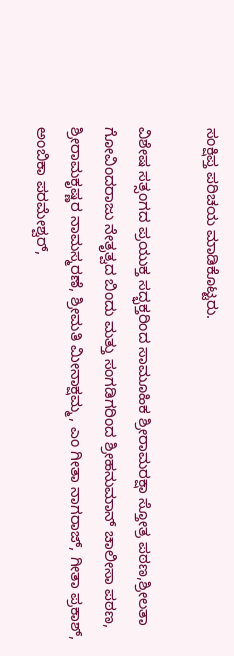ಸಂಕ್ಷಿಪ್ತ ಪರಿಚಯ ಮಾಡಿಕೊಟ್ಟರು.

ವಿಶೇಷ ಸತ್ಸಂಗದ ಪ್ರಯುಕ್ತ ಸದ್ಭಕ್ತರಿಂದ ಸಾಮೂಹಿಕ ಶ್ರೀರಾಮರಕ್ಷಾ ಸ್ತೋತ್ರ ಪಠಣ,ಶ್ರೀಲತಾ ಗೋವಿಂದರಾಜು ನೇತೃತ್ವದ ಬಿಂದು ಮತ್ತು ಸಂಗಡಿಗರಿಂದ ಶ್ರೀಹನುಮಾನ್ ಚಾಲೀಸಾ ಪಠಣ, ಶ್ರೀರಾಮಕೃಷ್ಣರ ನಾಮಸ್ಮರಣೆ, ಶ್ರೀಮತಿ ಮೀನಾಕ್ಷಮ್ಮ, ಎಂ ಗೀತಾ ನಾಗರಾಜ್, ಗೀತಾ ಪ್ರಕಾಶ್, ಅಂಬಿಕಾ ಪರಮೇಶ್ವರ್,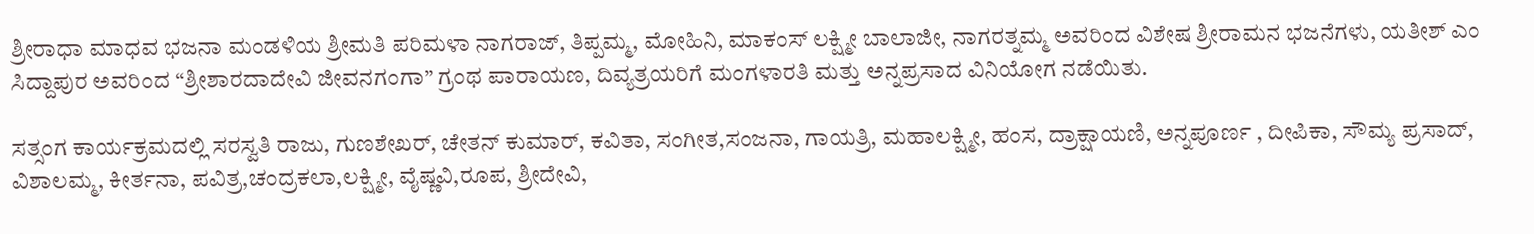ಶ್ರೀರಾಧಾ ಮಾಧವ ಭಜನಾ ಮಂಡಳಿಯ ಶ್ರೀಮತಿ ಪರಿಮಳಾ ನಾಗರಾಜ್, ತಿಪ್ಪಮ್ಮ, ಮೋಹಿನಿ, ಮಾಕಂಸ್ ಲಕ್ಷ್ಮೀ ಬಾಲಾಜೀ, ನಾಗರತ್ನಮ್ಮ ಅವರಿಂದ ವಿಶೇಷ ಶ್ರೀರಾಮನ ಭಜನೆಗಳು, ಯತೀಶ್ ಎಂ ಸಿದ್ದಾಪುರ ಅವರಿಂದ “ಶ್ರೀಶಾರದಾದೇವಿ ಜೀವನಗಂಗಾ” ಗ್ರಂಥ ಪಾರಾಯಣ, ದಿವ್ಯತ್ರಯರಿಗೆ ಮಂಗಳಾರತಿ ಮತ್ತು ಅನ್ನಪ್ರಸಾದ ವಿನಿಯೋಗ ನಡೆಯಿತು.

ಸತ್ಸಂಗ ಕಾರ್ಯಕ್ರಮದಲ್ಲಿ ಸರಸ್ವತಿ ರಾಜು, ಗುಣಶೇಖರ್, ಚೇತನ್ ಕುಮಾರ್, ಕವಿತಾ, ಸಂಗೀತ,ಸಂಜನಾ, ಗಾಯತ್ರಿ, ಮಹಾಲಕ್ಷ್ಮೀ, ಹಂಸ, ದ್ರಾಕ್ಷಾಯಣಿ, ಅನ್ನಪೂರ್ಣ , ದೀಪಿಕಾ, ಸೌಮ್ಯ ಪ್ರಸಾದ್, ವಿಶಾಲಮ್ಮ, ಕೀರ್ತನಾ, ಪವಿತ್ರ,ಚಂದ್ರಕಲಾ,ಲಕ್ಷ್ಮೀ, ವೈಷ್ಣವಿ,ರೂಪ, ಶ್ರೀದೇವಿ,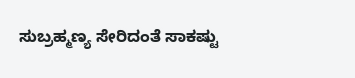ಸುಬ್ರಹ್ಮಣ್ಯ ಸೇರಿದಂತೆ ಸಾಕಷ್ಟು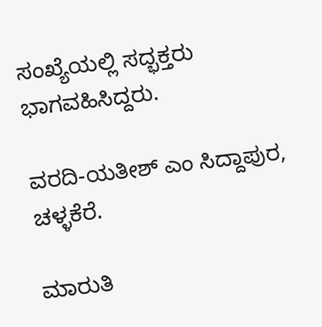ಸಂಖ್ಯೆಯಲ್ಲಿ ಸದ್ಭಕ್ತರು ಭಾಗವಹಿಸಿದ್ದರು.

ವರದಿ-ಯತೀಶ್ ಎಂ ಸಿದ್ದಾಪುರ, ಚಳ್ಳಕೆರೆ.

ಮಾರುತಿ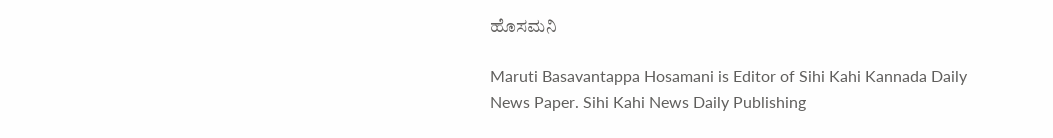ಹೊಸಮನಿ

Maruti Basavantappa Hosamani is Editor of Sihi Kahi Kannada Daily News Paper. Sihi Kahi News Daily Publishing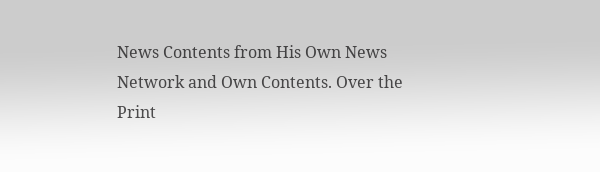News Contents from His Own News Network and Own Contents. Over the Print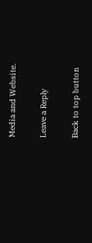Media and Website.

Leave a Reply

Back to top button